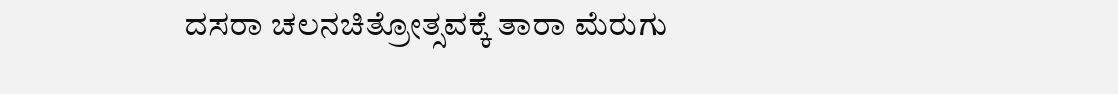ದಸರಾ ಚಲನಚಿತ್ರೋತ್ಸವಕ್ಕೆ ತಾರಾ ಮೆರುಗು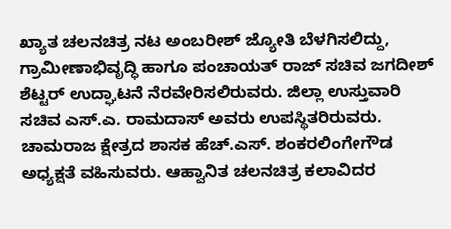ಖ್ಯಾತ ಚಲನಚಿತ್ರ ನಟ ಅಂಬರೀಶ್ ಜ್ಯೋತಿ ಬೆಳಗಿಸಲಿದ್ದು, ಗ್ರಾಮೀಣಾಭಿವೃದ್ಧಿ ಹಾಗೂ ಪಂಚಾಯತ್ ರಾಜ್ ಸಚಿವ ಜಗದೀಶ್ ಶೆಟ್ಟರ್ ಉದ್ಘಾಟನೆ ನೆರವೇರಿಸಲಿರುವರು. ಜಿಲ್ಲಾ ಉಸ್ತುವಾರಿ ಸಚಿವ ಎಸ್.ಎ. ರಾಮದಾಸ್ ಅವರು ಉಪಸ್ಥಿತರಿರುವರು. ಚಾಮರಾಜ ಕ್ಷೇತ್ರದ ಶಾಸಕ ಹೆಚ್.ಎಸ್. ಶಂಕರಲಿಂಗೇಗೌಡ ಅಧ್ಯಕ್ಷತೆ ವಹಿಸುವರು. ಆಹ್ವಾನಿತ ಚಲನಚಿತ್ರ ಕಲಾವಿದರ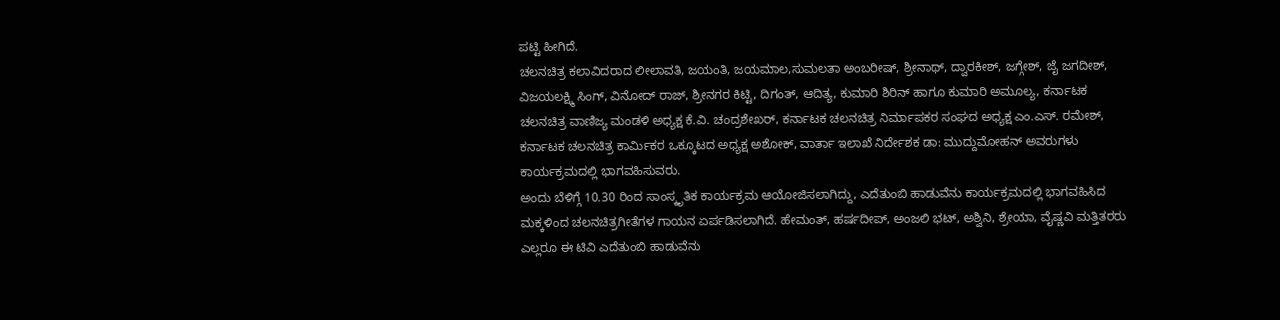ಪಟ್ಟಿ ಹೀಗಿದೆ.
ಚಲನಚಿತ್ರ ಕಲಾವಿದರಾದ ಲೀಲಾವತಿ, ಜಯಂತಿ, ಜಯಮಾಲ,ಸುಮಲತಾ ಅಂಬರೀಷ್, ಶ್ರೀನಾಥ್, ದ್ವಾರಕೀಶ್, ಜಗ್ಗೇಶ್, ಜೈ ಜಗದೀಶ್, ವಿಜಯಲಕ್ಷ್ಮಿ ಸಿಂಗ್, ವಿನೋದ್ ರಾಜ್, ಶ್ರೀನಗರ ಕಿಟ್ಟಿ, ದಿಗಂತ್, ಆದಿತ್ಯ, ಕುಮಾರಿ ಶಿರಿನ್ ಹಾಗೂ ಕುಮಾರಿ ಅಮೂಲ್ಯ, ಕರ್ನಾಟಕ ಚಲನಚಿತ್ರ ವಾಣಿಜ್ಯ ಮಂಡಳಿ ಅಧ್ಯಕ್ಷ ಕೆ.ವಿ. ಚಂದ್ರಶೇಖರ್, ಕರ್ನಾಟಕ ಚಲನಚಿತ್ರ ನಿರ್ಮಾಪಕರ ಸಂಘದ ಅಧ್ಯಕ್ಷ ಎಂ.ಎಸ್. ರಮೇಶ್, ಕರ್ನಾಟಕ ಚಲನಚಿತ್ರ ಕಾರ್ಮಿಕರ ಒಕ್ಕೂಟದ ಅಧ್ಯಕ್ಷ ಅಶೋಕ್, ವಾರ್ತಾ ಇಲಾಖೆ ನಿರ್ದೇಶಕ ಡಾ: ಮುದ್ದುಮೋಹನ್ ಅವರುಗಳು ಕಾರ್ಯಕ್ರಮದಲ್ಲಿ ಭಾಗವಹಿಸುವರು.
ಅಂದು ಬೆಳಿಗ್ಗೆ 10.30 ರಿಂದ ಸಾಂಸ್ಕೃತಿಕ ಕಾರ್ಯಕ್ರಮ ಆಯೋಜಿಸಲಾಗಿದ್ದು, ಎದೆತುಂಬಿ ಹಾಡುವೆನು ಕಾರ್ಯಕ್ರಮದಲ್ಲಿ ಭಾಗವಹಿಸಿದ ಮಕ್ಕಳಿಂದ ಚಲನಚಿತ್ರಗೀತೆಗಳ ಗಾಯನ ಏರ್ಪಡಿಸಲಾಗಿದೆ. ಹೇಮಂತ್, ಹರ್ಷದೀಪ್, ಅಂಜಲಿ ಭಟ್, ಅಶ್ವಿನಿ, ಶ್ರೇಯಾ, ವೈಷ್ಣವಿ ಮತ್ತಿತರರು ಎಲ್ಲರೂ ಈ ಟಿವಿ ಎದೆತುಂಬಿ ಹಾಡುವೆನು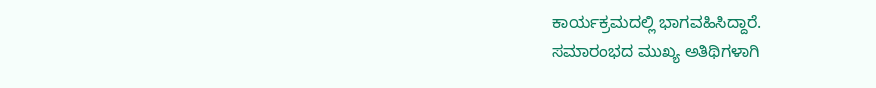ಕಾರ್ಯಕ್ರಮದಲ್ಲಿ ಭಾಗವಹಿಸಿದ್ದಾರೆ.
ಸಮಾರಂಭದ ಮುಖ್ಯ ಅತಿಥಿಗಳಾಗಿ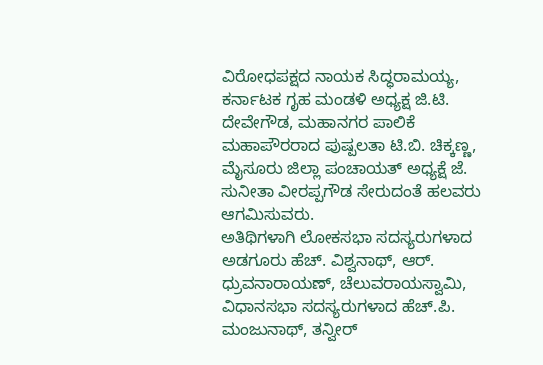ವಿರೋಧಪಕ್ಷದ ನಾಯಕ ಸಿದ್ಧರಾಮಯ್ಯ, ಕರ್ನಾಟಕ ಗೃಹ ಮಂಡಳಿ ಅಧ್ಯಕ್ಷ ಜಿ.ಟಿ. ದೇವೇಗೌಡ, ಮಹಾನಗರ ಪಾಲಿಕೆ ಮಹಾಪೌರರಾದ ಪುಷ್ಪಲತಾ ಟಿ.ಬಿ. ಚಿಕ್ಕಣ್ಣ, ಮೈಸೂರು ಜಿಲ್ಲಾ ಪಂಚಾಯತ್ ಅಧ್ಯಕ್ಷೆ ಜೆ. ಸುನೀತಾ ವೀರಪ್ಪಗೌಡ ಸೇರುದಂತೆ ಹಲವರು ಆಗಮಿಸುವರು.
ಅತಿಥಿಗಳಾಗಿ ಲೋಕಸಭಾ ಸದಸ್ಯರುಗಳಾದ ಅಡಗೂರು ಹೆಚ್. ವಿಶ್ವನಾಥ್, ಆರ್. ಧ್ರುವನಾರಾಯಣ್, ಚೆಲುವರಾಯಸ್ವಾಮಿ, ವಿಧಾನಸಭಾ ಸದಸ್ಯರುಗಳಾದ ಹೆಚ್.ಪಿ. ಮಂಜುನಾಥ್, ತನ್ವೀರ್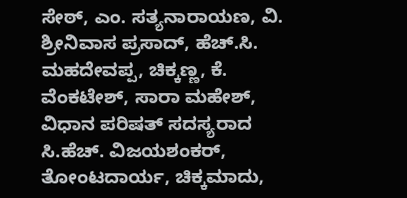ಸೇಠ್, ಎಂ. ಸತ್ಯನಾರಾಯಣ, ವಿ. ಶ್ರೀನಿವಾಸ ಪ್ರಸಾದ್, ಹೆಚ್.ಸಿ. ಮಹದೇವಪ್ಪ, ಚಿಕ್ಕಣ್ಣ, ಕೆ. ವೆಂಕಟೇಶ್, ಸಾರಾ ಮಹೇಶ್, ವಿಧಾನ ಪರಿಷತ್ ಸದಸ್ಯರಾದ ಸಿ.ಹೆಚ್. ವಿಜಯಶಂಕರ್, ತೋಂಟದಾರ್ಯ, ಚಿಕ್ಕಮಾದು,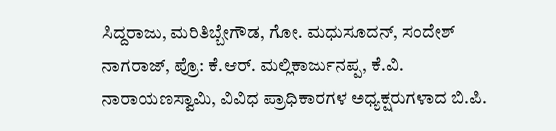ಸಿದ್ದರಾಜು, ಮರಿತಿಬ್ಬೇಗೌಡ, ಗೋ. ಮಧುಸೂದನ್, ಸಂದೇಶ್ ನಾಗರಾಜ್, ಪ್ರೊ: ಕೆ.ಆರ್. ಮಲ್ಲಿಕಾರ್ಜುನಪ್ಪ, ಕೆ.ವಿ. ನಾರಾಯಣಸ್ವಾಮಿ, ವಿವಿಧ ಪ್ರಾಧಿಕಾರಗಳ ಅಧ್ಯಕ್ಷರುಗಳಾದ ಬಿ.ಪಿ.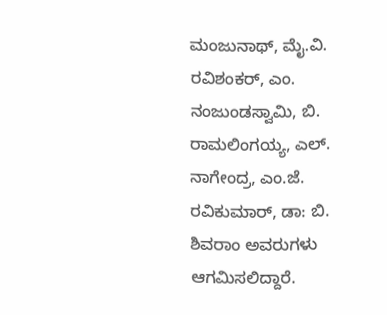ಮಂಜುನಾಥ್, ಮೈ.ವಿ. ರವಿಶಂಕರ್, ಎಂ. ನಂಜುಂಡಸ್ವಾಮಿ, ಬಿ. ರಾಮಲಿಂಗಯ್ಯ, ಎಲ್. ನಾಗೇಂದ್ರ, ಎಂ.ಜೆ. ರವಿಕುಮಾರ್, ಡಾ: ಬಿ. ಶಿವರಾಂ ಅವರುಗಳು ಆಗಮಿಸಲಿದ್ದಾರೆ.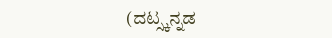(ದಟ್ಸ್ಕನ್ನಡ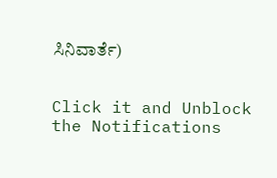ಸಿನಿವಾರ್ತೆ)


Click it and Unblock the Notifications